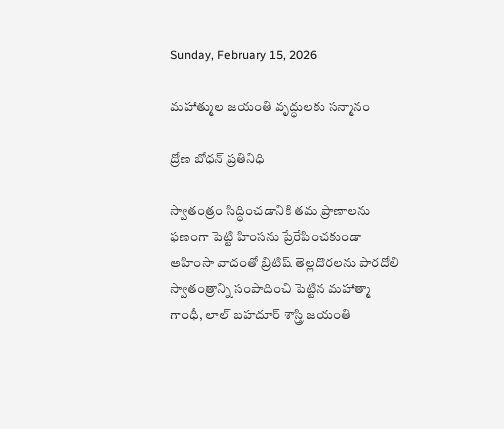Sunday, February 15, 2026

మహాత్ముల జయంతి వృద్ధులకు సన్మానం

ద్రోణ బోధన్ ప్రతినిధి

స్వాతంత్రం సిద్ధించడానికి తమ ప్రాణాలను ఫణంగా పెట్టి హింసను ప్రేరేపించకుండా అహింసా వాదంతో బ్రిటిష్ తెల్లదొరలను పారదోలి స్వాతంత్రాన్ని సంపాదించి పెట్టిన మహాత్మా గాంధీ, లాల్ బహదూర్ శాస్త్రి జయంతి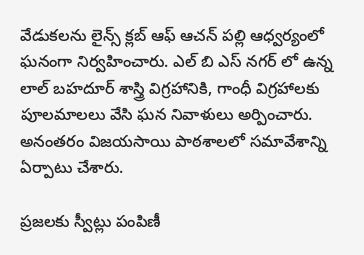వేడుకలను లైన్స్ క్లబ్ ఆఫ్ ఆచన్ పల్లి ఆధ్వర్యంలో ఘనంగా నిర్వహించారు. ఎల్ బి ఎస్ నగర్ లో ఉన్న లాల్ బహదూర్ శాస్త్రి విగ్రహానికి, గాంధీ విగ్రహాలకు పూలమాలలు వేసి ఘన నివాళులు అర్పించారు. అనంతరం విజయసాయి పాఠశాలలో సమావేశాన్ని ఏర్పాటు చేశారు.

ప్రజలకు స్వీట్లు పంపిణీ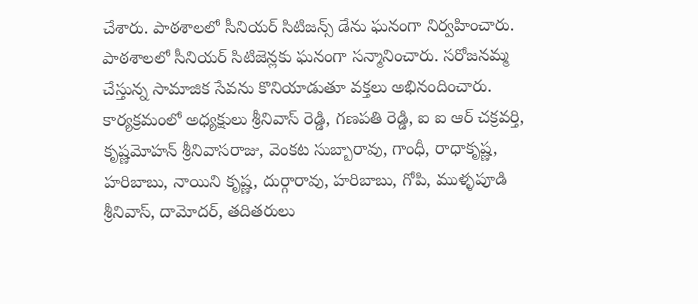చేశారు. పాఠశాలలో సీనియర్ సిటిజన్స్ డేను ఘనంగా నిర్వహించారు. పాఠశాలలో సీనియర్ సిటిజెన్లకు ఘనంగా సన్మానించారు. సరోజనమ్మ చేస్తున్న సామాజిక సేవను కొనియాడుతూ వక్తలు అభినందించారు. కార్యక్రమంలో అధ్యక్షులు శ్రీనివాస్ రెడ్డి, గణపతి రెడ్డి, ఐ ఐ ఆర్ చక్రవర్తి, కృష్ణమోహన్ శ్రీనివాసరాజు, వెంకట సుబ్బారావు, గాంధీ, రాధాకృష్ణ, హరిబాబు, నాయిని కృష్ణ, దుర్గారావు, హరిబాబు, గోపి, ముళ్ళపూడి శ్రీనివాస్, దామోదర్, తదితరులు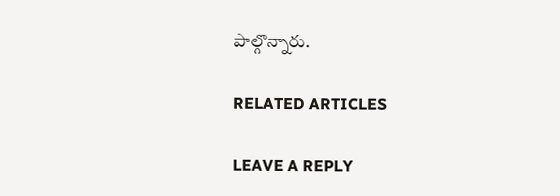పాల్గొన్నారు.

RELATED ARTICLES

LEAVE A REPLY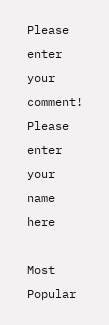Please enter your comment!
Please enter your name here

Most Popular